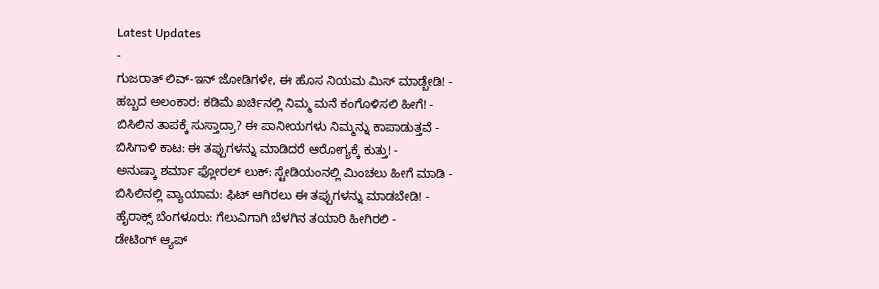Latest Updates
-
ಗುಜರಾತ್ ಲಿವ್-ಇನ್ ಜೋಡಿಗಳೇ, ಈ ಹೊಸ ನಿಯಮ ಮಿಸ್ ಮಾಡ್ಬೇಡಿ! -
ಹಬ್ಬದ ಅಲಂಕಾರ: ಕಡಿಮೆ ಖರ್ಚಿನಲ್ಲಿ ನಿಮ್ಮ ಮನೆ ಕಂಗೊಳಿಸಲಿ ಹೀಗೆ! -
ಬಿಸಿಲಿನ ತಾಪಕ್ಕೆ ಸುಸ್ತಾದ್ರಾ? ಈ ಪಾನೀಯಗಳು ನಿಮ್ಮನ್ನು ಕಾಪಾಡುತ್ತವೆ -
ಬಿಸಿಗಾಳಿ ಕಾಟ: ಈ ತಪ್ಪುಗಳನ್ನು ಮಾಡಿದರೆ ಆರೋಗ್ಯಕ್ಕೆ ಕುತ್ತು! -
ಅನುಷ್ಕಾ ಶರ್ಮಾ ಫ್ಲೋರಲ್ ಲುಕ್: ಸ್ಟೇಡಿಯಂನಲ್ಲಿ ಮಿಂಚಲು ಹೀಗೆ ಮಾಡಿ -
ಬಿಸಿಲಿನಲ್ಲಿ ವ್ಯಾಯಾಮ: ಫಿಟ್ ಆಗಿರಲು ಈ ತಪ್ಪುಗಳನ್ನು ಮಾಡಬೇಡಿ! -
ಹೈರಾಕ್ಸ್ ಬೆಂಗಳೂರು: ಗೆಲುವಿಗಾಗಿ ಬೆಳಗಿನ ತಯಾರಿ ಹೀಗಿರಲಿ -
ಡೇಟಿಂಗ್ ಆ್ಯಪ್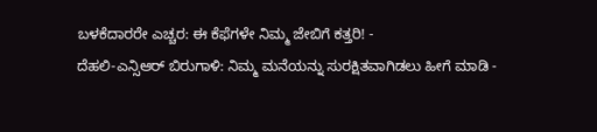ಬಳಕೆದಾರರೇ ಎಚ್ಚರ: ಈ ಕೆಫೆಗಳೇ ನಿಮ್ಮ ಜೇಬಿಗೆ ಕತ್ತರಿ! -
ದೆಹಲಿ-ಎನ್ಸಿಆರ್ ಬಿರುಗಾಳಿ: ನಿಮ್ಮ ಮನೆಯನ್ನು ಸುರಕ್ಷಿತವಾಗಿಡಲು ಹೀಗೆ ಮಾಡಿ -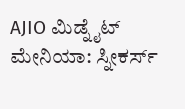AJIO ಮಿಡ್ನೈಟ್ ಮೇನಿಯಾ: ಸ್ನೀಕರ್ಸ್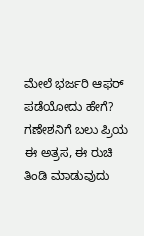ಮೇಲೆ ಭರ್ಜರಿ ಆಫರ್ ಪಡೆಯೋದು ಹೇಗೆ?
ಗಣೇಶನಿಗೆ ಬಲು ಪ್ರಿಯ ಈ ಅತ್ರಸ, ಈ ರುಚಿ ತಿಂಡಿ ಮಾಡುವುದು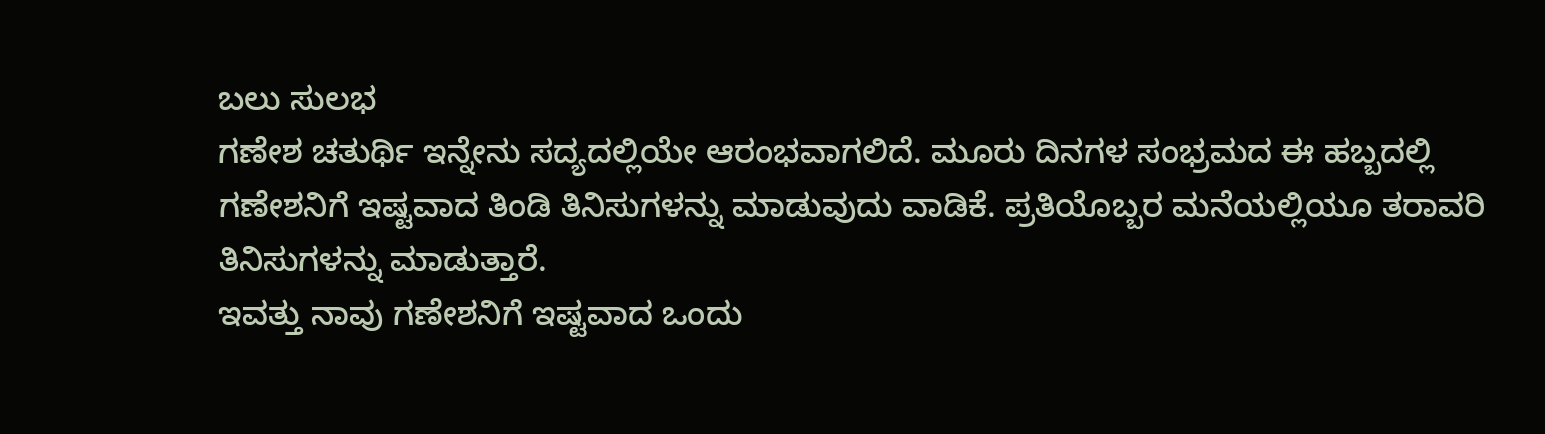ಬಲು ಸುಲಭ
ಗಣೇಶ ಚತುರ್ಥಿ ಇನ್ನೇನು ಸದ್ಯದಲ್ಲಿಯೇ ಆರಂಭವಾಗಲಿದೆ. ಮೂರು ದಿನಗಳ ಸಂಭ್ರಮದ ಈ ಹಬ್ಬದಲ್ಲಿ ಗಣೇಶನಿಗೆ ಇಷ್ಟವಾದ ತಿಂಡಿ ತಿನಿಸುಗಳನ್ನು ಮಾಡುವುದು ವಾಡಿಕೆ. ಪ್ರತಿಯೊಬ್ಬರ ಮನೆಯಲ್ಲಿಯೂ ತರಾವರಿ ತಿನಿಸುಗಳನ್ನು ಮಾಡುತ್ತಾರೆ.
ಇವತ್ತು ನಾವು ಗಣೇಶನಿಗೆ ಇಷ್ಟವಾದ ಒಂದು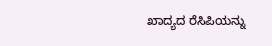ಖಾದ್ಯದ ರೆಸಿಪಿಯನ್ನು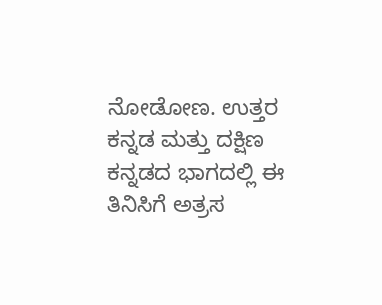ನೋಡೋಣ. ಉತ್ತರ ಕನ್ನಡ ಮತ್ತು ದಕ್ಷಿಣ ಕನ್ನಡದ ಭಾಗದಲ್ಲಿ ಈ ತಿನಿಸಿಗೆ ಅತ್ರಸ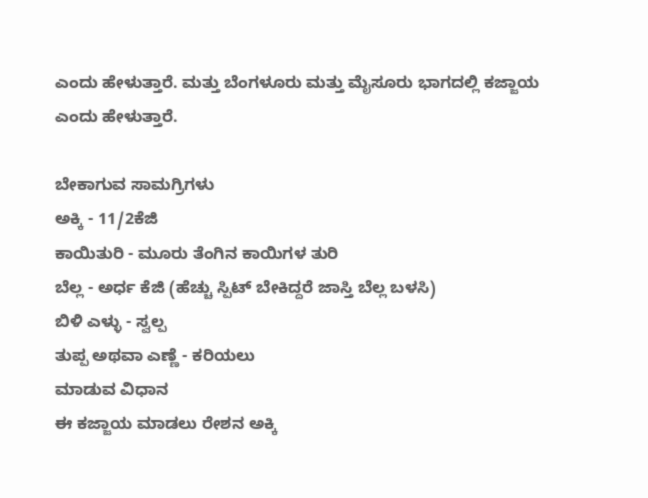ಎಂದು ಹೇಳುತ್ತಾರೆ. ಮತ್ತು ಬೆಂಗಳೂರು ಮತ್ತು ಮೈಸೂರು ಭಾಗದಲ್ಲಿ ಕಜ್ಜಾಯ ಎಂದು ಹೇಳುತ್ತಾರೆ.

ಬೇಕಾಗುವ ಸಾಮಗ್ರಿಗಳು
ಅಕ್ಕಿ - 11/2ಕೆಜಿ
ಕಾಯಿತುರಿ - ಮೂರು ತೆಂಗಿನ ಕಾಯಿಗಳ ತುರಿ
ಬೆಲ್ಲ - ಅರ್ಧ ಕೆಜಿ (ಹೆಚ್ಚು ಸ್ಪಿಟ್ ಬೇಕಿದ್ದರೆ ಜಾಸ್ತಿ ಬೆಲ್ಲ ಬಳಸಿ)
ಬಿಳಿ ಎಳ್ಳು - ಸ್ವಲ್ಪ
ತುಪ್ಪ ಅಥವಾ ಎಣ್ಣೆ - ಕರಿಯಲು
ಮಾಡುವ ವಿಧಾನ
ಈ ಕಜ್ಜಾಯ ಮಾಡಲು ರೇಶನ ಅಕ್ಕಿ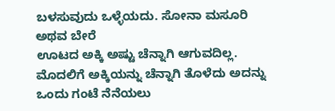ಬಳಸುವುದು ಒಳ್ಳೆಯದು. ಸೋನಾ ಮಸೂರಿ ಅಥವ ಬೇರೆ
ಊಟದ ಅಕ್ಕಿ ಅಷ್ಟು ಚೆನ್ನಾಗಿ ಆಗುವದಿಲ್ಲ.
ಮೊದಲಿಗೆ ಅಕ್ಕಿಯನ್ನು ಚೆನ್ನಾಗಿ ತೊಳೆದು ಅದನ್ನು ಒಂದು ಗಂಟೆ ನೆನೆಯಲು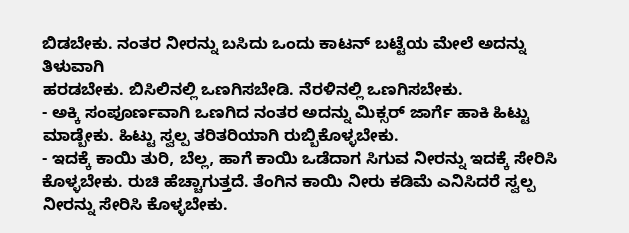ಬಿಡಬೇಕು. ನಂತರ ನೀರನ್ನು ಬಸಿದು ಒಂದು ಕಾಟನ್ ಬಟ್ಟೆಯ ಮೇಲೆ ಅದನ್ನು ತಿಳುವಾಗಿ
ಹರಡಬೇಕು. ಬಿಸಿಲಿನಲ್ಲಿ ಒಣಗಿಸಬೇಡಿ. ನೆರಳಿನಲ್ಲಿ ಒಣಗಿಸಬೇಕು.
- ಅಕ್ಕಿ ಸಂಪೂರ್ಣವಾಗಿ ಒಣಗಿದ ನಂತರ ಅದನ್ನು ಮಿಕ್ಸರ್ ಜಾರ್ಗೆ ಹಾಕಿ ಹಿಟ್ಟು ಮಾಡ್ಬೇಕು. ಹಿಟ್ಟು ಸ್ವಲ್ಪ ತರಿತರಿಯಾಗಿ ರುಬ್ಬಿಕೊಳ್ಳಬೇಕು.
- ಇದಕ್ಕೆ ಕಾಯಿ ತುರಿ, ಬೆಲ್ಲ, ಹಾಗೆ ಕಾಯಿ ಒಡೆದಾಗ ಸಿಗುವ ನೀರನ್ನು ಇದಕ್ಕೆ ಸೇರಿಸಿ ಕೊಳ್ಳಬೇಕು. ರುಚಿ ಹೆಚ್ಚಾಗುತ್ತದೆ. ತೆಂಗಿನ ಕಾಯಿ ನೀರು ಕಡಿಮೆ ಎನಿಸಿದರೆ ಸ್ವಲ್ಪ ನೀರನ್ನು ಸೇರಿಸಿ ಕೊಳ್ಳಬೇಕು.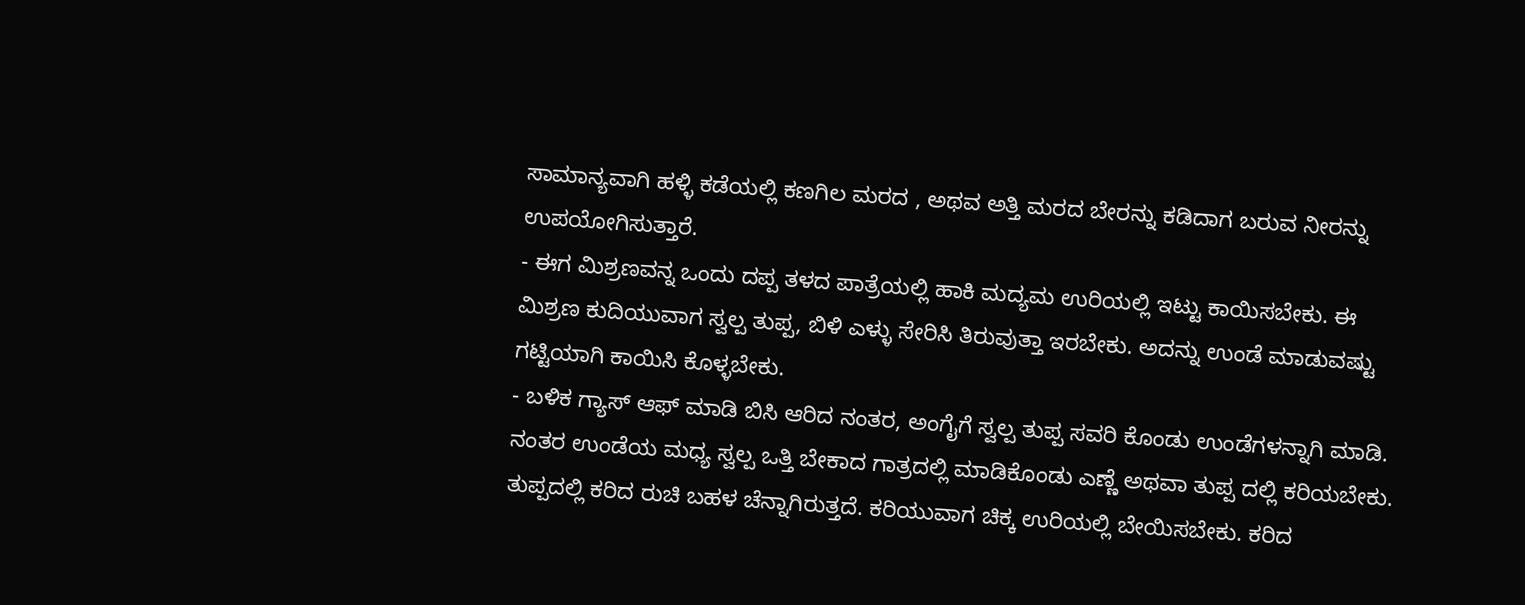ಸಾಮಾನ್ಯವಾಗಿ ಹಳ್ಳಿ ಕಡೆಯಲ್ಲಿ ಕಣಗಿಲ ಮರದ , ಅಥವ ಅತ್ತಿ ಮರದ ಬೇರನ್ನು ಕಡಿದಾಗ ಬರುವ ನೀರನ್ನು ಉಪಯೋಗಿಸುತ್ತಾರೆ.
- ಈಗ ಮಿಶ್ರಣವನ್ನ ಒಂದು ದಪ್ಪ ತಳದ ಪಾತ್ರೆಯಲ್ಲಿ ಹಾಕಿ ಮದ್ಯಮ ಉರಿಯಲ್ಲಿ ಇಟ್ಟು ಕಾಯಿಸಬೇಕು. ಈ ಮಿಶ್ರಣ ಕುದಿಯುವಾಗ ಸ್ವಲ್ಪ ತುಪ್ಪ, ಬಿಳಿ ಎಳ್ಳು ಸೇರಿಸಿ ತಿರುವುತ್ತಾ ಇರಬೇಕು. ಅದನ್ನು ಉಂಡೆ ಮಾಡುವಷ್ಟು ಗಟ್ಟಿಯಾಗಿ ಕಾಯಿಸಿ ಕೊಳ್ಳಬೇಕು.
- ಬಳಿಕ ಗ್ಯಾಸ್ ಆಫ್ ಮಾಡಿ ಬಿಸಿ ಆರಿದ ನಂತರ, ಅಂಗೈಗೆ ಸ್ವಲ್ಪ ತುಪ್ಪ ಸವರಿ ಕೊಂಡು ಉಂಡೆಗಳನ್ನಾಗಿ ಮಾಡಿ. ನಂತರ ಉಂಡೆಯ ಮಧ್ಯ ಸ್ವಲ್ಪ ಒತ್ತಿ ಬೇಕಾದ ಗಾತ್ರದಲ್ಲಿ ಮಾಡಿಕೊಂಡು ಎಣ್ಣೆ ಅಥವಾ ತುಪ್ಪ ದಲ್ಲಿ ಕರಿಯಬೇಕು. ತುಪ್ಪದಲ್ಲಿ ಕರಿದ ರುಚಿ ಬಹಳ ಚೆನ್ನಾಗಿರುತ್ತದೆ. ಕರಿಯುವಾಗ ಚಿಕ್ಕ ಉರಿಯಲ್ಲಿ ಬೇಯಿಸಬೇಕು. ಕರಿದ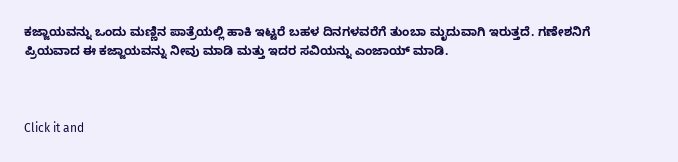ಕಜ್ಜಾಯವನ್ನು ಒಂದು ಮಣ್ಣಿನ ಪಾತ್ರೆಯಲ್ಲಿ ಹಾಕಿ ಇಟ್ಟರೆ ಬಹಳ ದಿನಗಳವರೆಗೆ ತುಂಬಾ ಮೃದುವಾಗಿ ಇರುತ್ತದೆ. ಗಣೇಶನಿಗೆ ಪ್ರಿಯವಾದ ಈ ಕಜ್ಜಾಯವನ್ನು ನೀವು ಮಾಡಿ ಮತ್ತು ಇದರ ಸವಿಯನ್ನು ಎಂಜಾಯ್ ಮಾಡಿ.



Click it and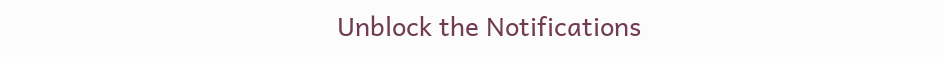Unblock the Notifications